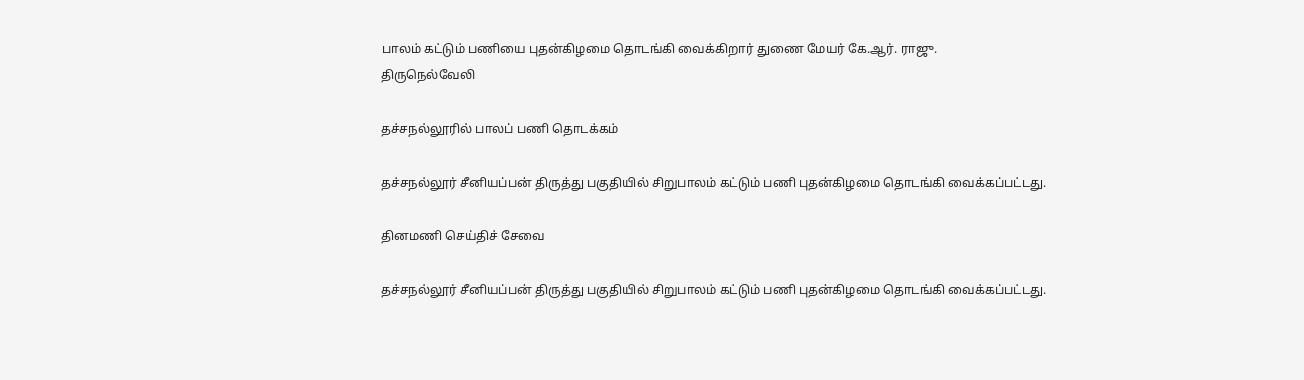பாலம் கட்டும் பணியை புதன்கிழமை தொடங்கி வைக்கிறார் துணை மேயர் கே.ஆர். ராஜு.
திருநெல்வேலி

தச்சநல்லூரில் பாலப் பணி தொடக்கம்

தச்சநல்லூர் சீனியப்பன் திருத்து பகுதியில் சிறுபாலம் கட்டும் பணி புதன்கிழமை தொடங்கி வைக்கப்பட்டது.

தினமணி செய்திச் சேவை

தச்சநல்லூர் சீனியப்பன் திருத்து பகுதியில் சிறுபாலம் கட்டும் பணி புதன்கிழமை தொடங்கி வைக்கப்பட்டது.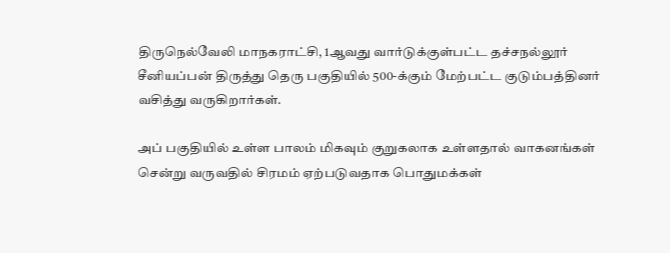திருநெல்வேலி மாநகராட்சி, 1ஆவது வார்டுக்குள்பட்ட தச்சநல்லூர் சீனியப்பன் திருத்து தெரு பகுதியில் 500-க்கும் மேற்பட்ட குடும்பத்தினர் வசித்து வருகிறார்கள்.

அப் பகுதியில் உள்ள பாலம் மிகவும் குறுகலாக உள்ளதால் வாகனங்கள் சென்று வருவதில் சிரமம் ஏற்படுவதாக பொதுமக்கள்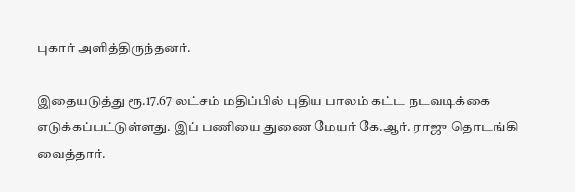புகார் அளித்திருந்தனர்.

இதையடுத்து ரூ.17.67 லட்சம் மதிப்பில் புதிய பாலம் கட்ட நடவடிக்கை எடுக்கப்பட்டுள்ளது. இப் பணியை துணை மேயர் கே.ஆர். ராஜு தொடங்கி வைத்தார்.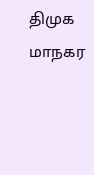திமுக மாநகர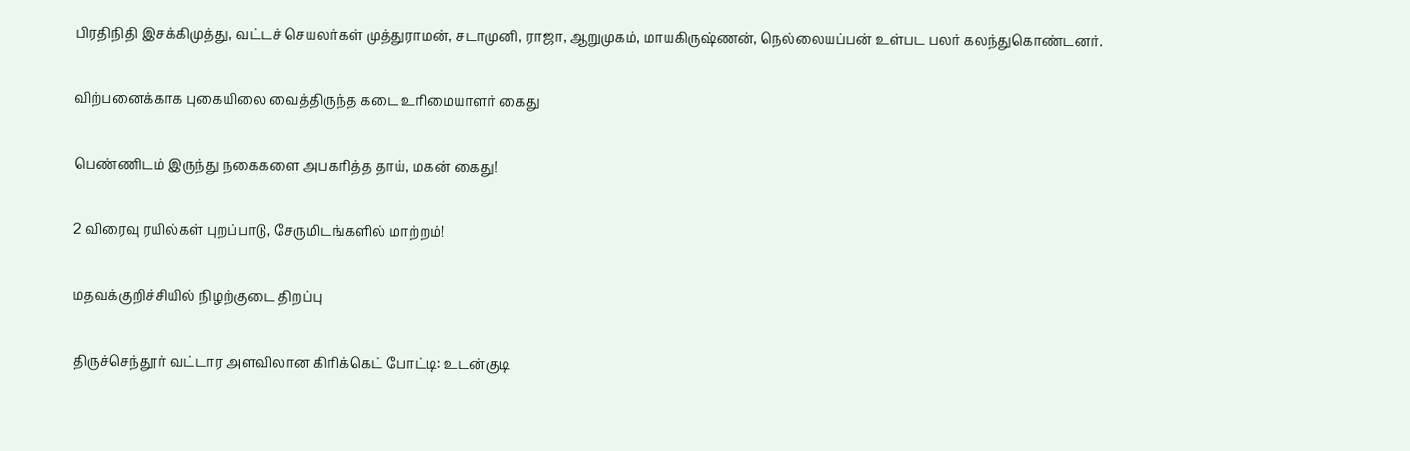பிரதிநிதி இசக்கிமுத்து, வட்டச் செயலர்கள் முத்துராமன், சடாமுனி, ராஜா, ஆறுமுகம், மாயகிருஷ்ணன், நெல்லையப்பன் உள்பட பலர் கலந்துகொண்டனர்.

விற்பனைக்காக புகையிலை வைத்திருந்த கடை உரிமையாளர் கைது

பெண்ணிடம் இருந்து நகைகளை அபகரித்த தாய், மகன் கைது!

2 விரைவு ரயில்கள் புறப்பாடு, சேருமிடங்களில் மாற்றம்!

மதவக்குறிச்சியில் நிழற்குடை திறப்பு

திருச்செந்தூர் வட்டார அளவிலான கிரிக்கெட் போட்டி: உடன்குடி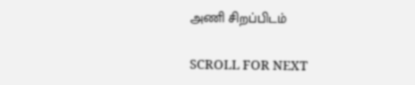அணி சிறப்பிடம்

SCROLL FOR NEXT